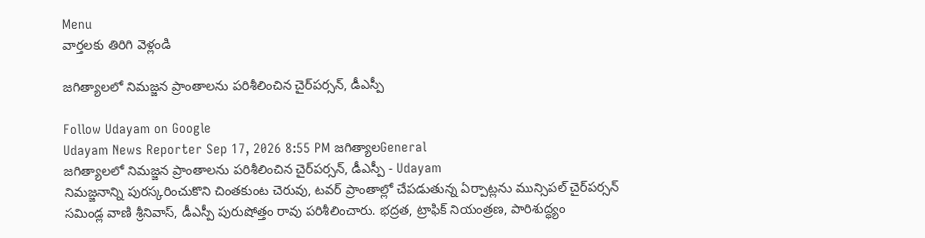Menu
వార్తలకు తిరిగి వెళ్లండి

జగిత్యాలలో నిమజ్జన ప్రాంతాలను పరిశీలించిన చైర్‌పర్సన్, డీఎస్పీ

Follow Udayam on Google
Udayam News Reporter Sep 17, 2026 8:55 PM జగిత్యాలGeneral
జగిత్యాలలో నిమజ్జన ప్రాంతాలను పరిశీలించిన చైర్‌పర్సన్, డీఎస్పీ - Udayam
నిమజ్జనాన్ని పురస్కరించుకొని చింతకుంట చెరువు, టవర్ ప్రాంతాల్లో చేపడుతున్న ఏర్పాట్లను మున్సిపల్ చైర్‌పర్సన్ సమిండ్ల వాణి శ్రీనివాస్, డీఎస్పీ పురుషోత్తం రావు పరిశీలించారు. భద్రత, ట్రాఫిక్ నియంత్రణ, పారిశుద్ధ్యం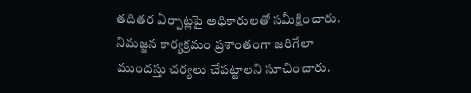తదితర ఏర్పాట్లపై అధికారులతో సమీక్షించారు. నిమజ్జన కార్యక్రమం ప్రశాంతంగా జరిగేలా ముందస్తు చర్యలు చేపట్టాలని సూచించారు.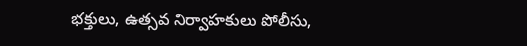భక్తులు, ఉత్సవ నిర్వాహకులు పోలీసు,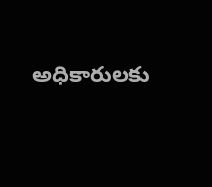అధికారులకు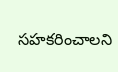సహకరించాలని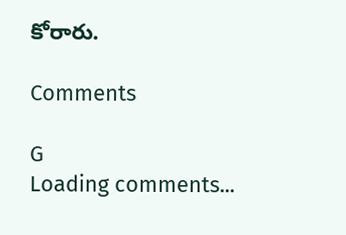కోరారు.

Comments

G
Loading comments...